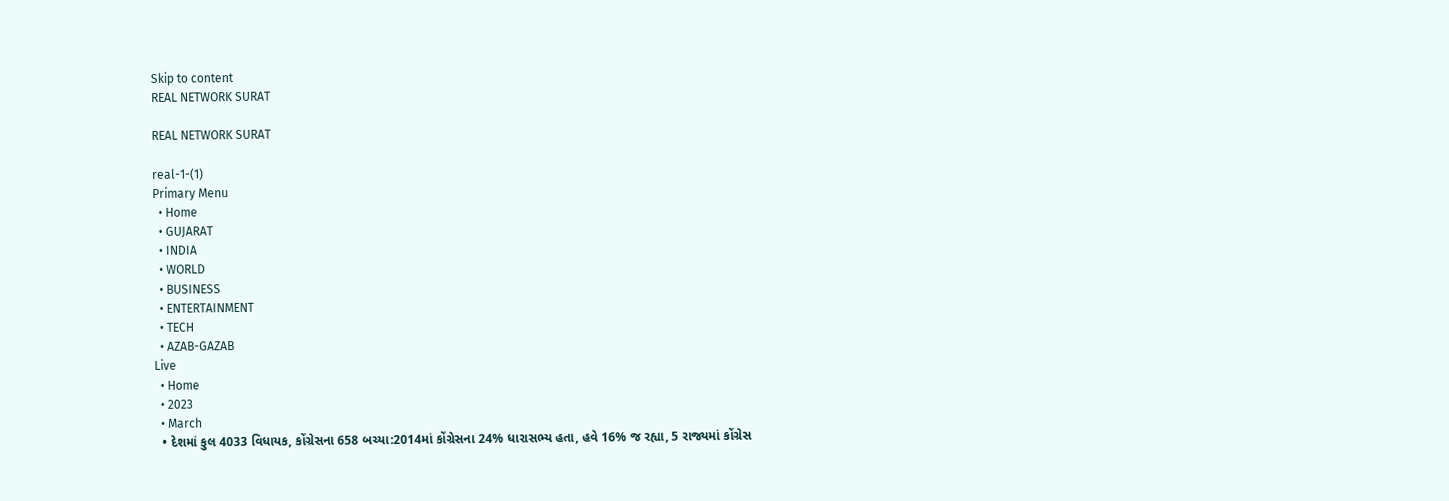Skip to content
REAL NETWORK SURAT

REAL NETWORK SURAT

real-1-(1)
Primary Menu
  • Home
  • GUJARAT
  • INDIA
  • WORLD
  • BUSINESS
  • ENTERTAINMENT
  • TECH
  • AZAB-GAZAB
Live
  • Home
  • 2023
  • March
  • દેશમાં કુલ 4033 વિધાયક, કોંગ્રેસના 658 બચ્યા:2014માં કોંગ્રેસના 24% ધારાસભ્ય હતા, હવે 16% જ રહ્યા, 5 રાજ્યમાં કોંગ્રેસ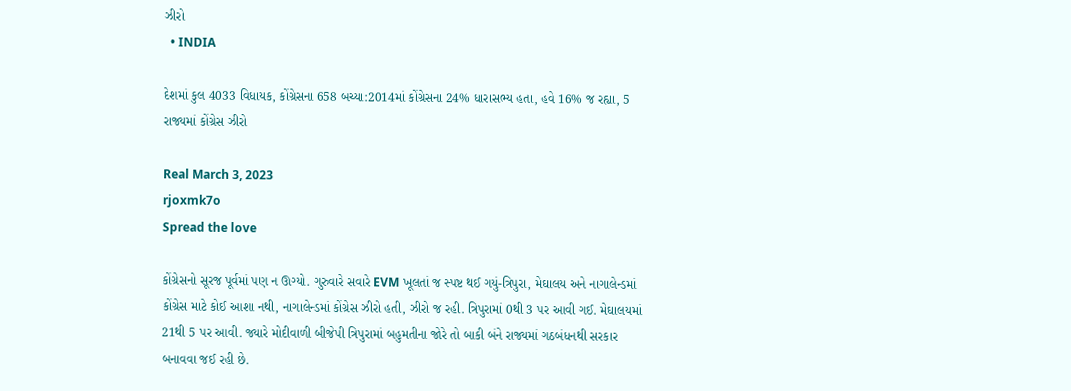ઝીરો
  • INDIA

દેશમાં કુલ 4033 વિધાયક, કોંગ્રેસના 658 બચ્યા:2014માં કોંગ્રેસના 24% ધારાસભ્ય હતા, હવે 16% જ રહ્યા, 5 રાજ્યમાં કોંગ્રેસ ઝીરો

Real March 3, 2023
rjoxmk7o
Spread the love

કોંગ્રેસનો સૂરજ પૂર્વમાં પણ ન ઊગ્યો. ગુરુવારે સવારે EVM ખૂલતાં જ સ્પષ્ટ થઈ ગયું-ત્રિપુરા, મેઘાલય અને નાગાલેન્ડમાં કોંગ્રેસ માટે કોઈ આશા નથી, નાગાલેન્ડમાં કોંગ્રેસ ઝીરો હતી, ઝીરો જ રહી. ત્રિપુરામાં 0થી 3 પર આવી ગઈ. મેઘાલયમાં 21થી 5 પર આવી. જ્યારે મોદીવાળી બીજેપી ત્રિપુરામાં બહુમતીના જોરે તો બાકી બંને રાજ્યમાં ગઠબંધનથી સરકાર બનાવવા જઈ રહી છે.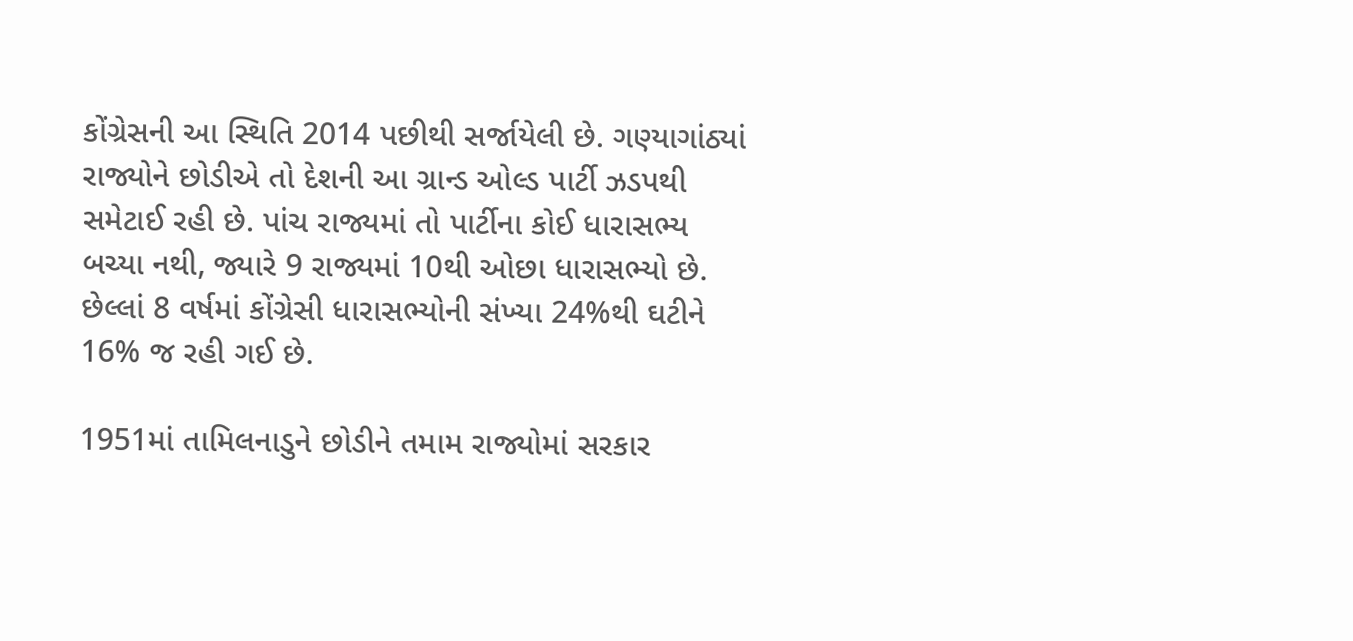કોંગ્રેસની આ સ્થિતિ 2014 પછીથી સર્જાયેલી છે. ગણ્યાગાંઠ્યાં રાજ્યોને છોડીએ તો દેશની આ ગ્રાન્ડ ઓલ્ડ પાર્ટી ઝડપથી સમેટાઈ રહી છે. પાંચ રાજ્યમાં તો પાર્ટીના કોઈ ધારાસભ્ય બચ્યા નથી, જ્યારે 9 રાજ્યમાં 10થી ઓછા ધારાસભ્યો છે. છેલ્લાં 8 વર્ષમાં કોંગ્રેસી ધારાસભ્યોની સંખ્યા 24%થી ઘટીને 16% જ રહી ગઈ છે.

1951માં તામિલનાડુને છોડીને તમામ રાજ્યોમાં સરકાર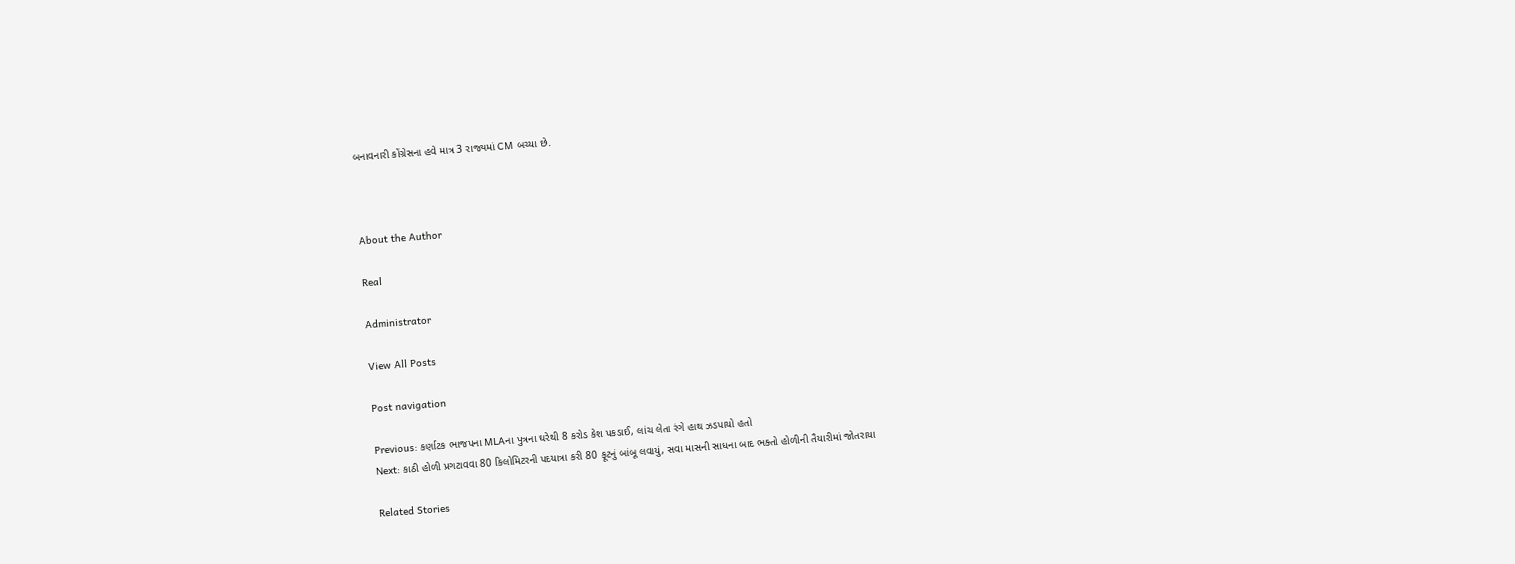બનાવનારી કોંગ્રેસના હવે માત્ર 3 રાજ્યમાં CM બચ્યા છે.



About the Author

Real

Administrator

View All Posts

Post navigation

Previous: કર્ણાટક ભાજપના MLAના પુત્રના ઘરેથી 8 કરોડ કેશ પકડાઈ, લાંચ લેતા રંગે હાથ ઝડપાયો હતો
Next: કાઠી હોળી પ્રગટાવવા 80 કિલોમિટરની પદયાત્રા કરી 80 ફૂટનું બાંબૂ લવાયું, સવા માસની સાધના બાદ ભક્તો હોળીની તૈયારીમાં જોતરાયા

Related Stories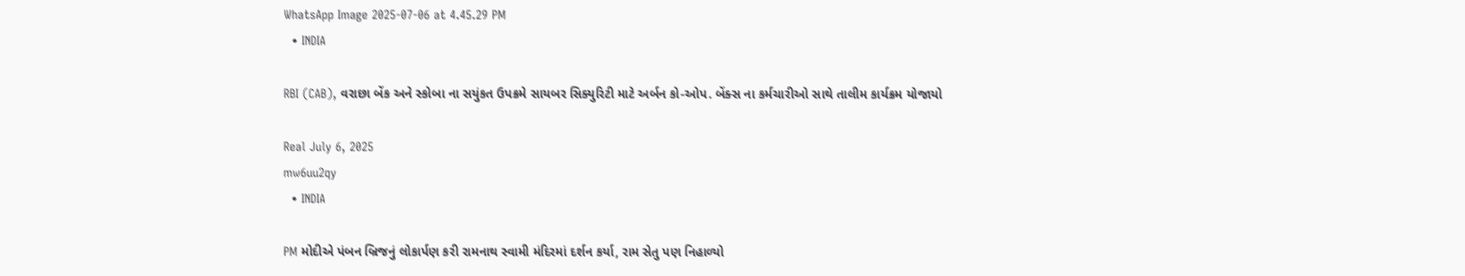WhatsApp Image 2025-07-06 at 4.45.29 PM
  • INDIA

RBI (CAB), વરાછા બેંક અને સ્કોબા ના સયુંકત ઉપક્રમે સાયબર સિક્યુરિટી માટે અર્બન કો-ઓપ. બેંક્સ ના કર્મચારીઓ સાથે તાલીમ કાર્યક્રમ યોજાયો

Real July 6, 2025
mw6uu2qy
  • INDIA

PM મોદીએ પંબન બ્રિજનું લોકાર્પણ કરી રામનાથ સ્વામી મંદિરમાં દર્શન કર્યા, રામ સેતુ પણ નિહાળ્યો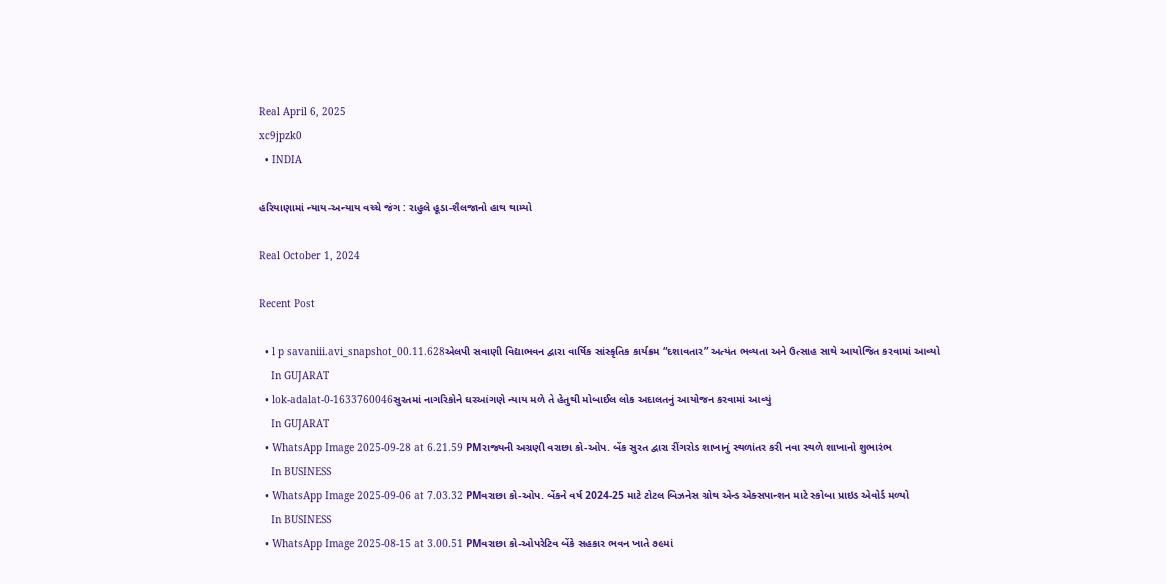Real April 6, 2025
xc9jpzk0
  • INDIA

હરિયાણામાં ન્યાય-અન્યાય વચ્ચે જંગ : રાહુલે હૂડા-શૈલજાનો હાથ થામ્યો

Real October 1, 2024

Recent Post

  • l p savaniii.avi_snapshot_00.11.628એલપી સવાણી વિદ્યાભવન દ્વારા વાર્ષિક સાંસ્કૃતિક કાર્યક્રમ “દશાવતાર” અત્યંત ભવ્યતા અને ઉત્સાહ સાથે આયોજિત કરવામાં આવ્યો
    In GUJARAT
  • lok-adalat-0-1633760046સુરતમાં નાગરિકોને ઘરઆંગણે ન્યાય મળે તે હેતુથી મોબાઈલ લોક અદાલતનું આયોજન કરવામાં આવ્યું
    In GUJARAT
  • WhatsApp Image 2025-09-28 at 6.21.59 PMરાજ્યની અગ્રણી વરાછા કો-ઓપ. બેંક સુરત દ્વારા રીંગરોડ શાખાનું સ્થળાંતર કરી નવા સ્થળે શાખાનો શુભારંભ
    In BUSINESS
  • WhatsApp Image 2025-09-06 at 7.03.32 PMવરાછા કો-ઓપ. બેંકને વર્ષ 2024-25 માટે ટોટલ બિઝનેસ ગ્રોથ એન્ડ એક્સપાન્શન માટે સ્કોબા પ્રાઇડ એવોર્ડ મળ્યો
    In BUSINESS
  • WhatsApp Image 2025-08-15 at 3.00.51 PMવરાછા કો-ઓપરેટિવ બેંકે સહકાર ભવન ખાતે ૭૯માં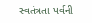સ્વતંત્રતા પર્વની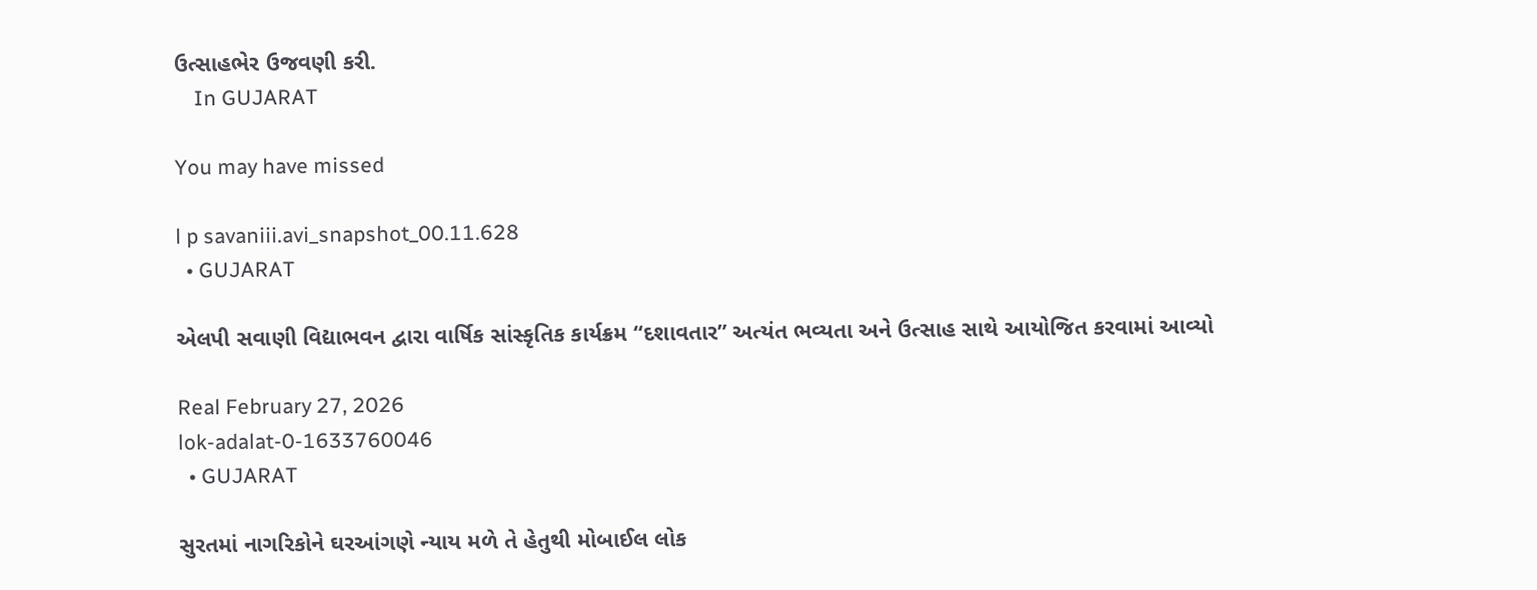ઉત્સાહભેર ઉજવણી કરી.
    In GUJARAT

You may have missed

l p savaniii.avi_snapshot_00.11.628
  • GUJARAT

એલપી સવાણી વિદ્યાભવન દ્વારા વાર્ષિક સાંસ્કૃતિક કાર્યક્રમ “દશાવતાર” અત્યંત ભવ્યતા અને ઉત્સાહ સાથે આયોજિત કરવામાં આવ્યો

Real February 27, 2026
lok-adalat-0-1633760046
  • GUJARAT

સુરતમાં નાગરિકોને ઘરઆંગણે ન્યાય મળે તે હેતુથી મોબાઈલ લોક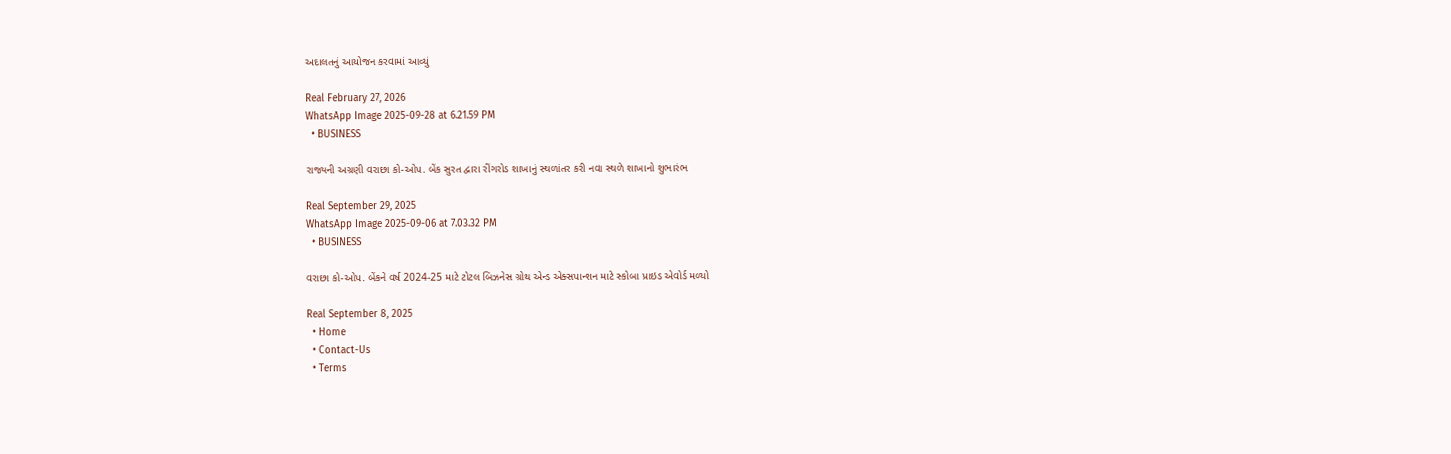અદાલતનું આયોજન કરવામાં આવ્યું

Real February 27, 2026
WhatsApp Image 2025-09-28 at 6.21.59 PM
  • BUSINESS

રાજ્યની અગ્રણી વરાછા કો-ઓપ. બેંક સુરત દ્વારા રીંગરોડ શાખાનું સ્થળાંતર કરી નવા સ્થળે શાખાનો શુભારંભ

Real September 29, 2025
WhatsApp Image 2025-09-06 at 7.03.32 PM
  • BUSINESS

વરાછા કો-ઓપ. બેંકને વર્ષ 2024-25 માટે ટોટલ બિઝનેસ ગ્રોથ એન્ડ એક્સપાન્શન માટે સ્કોબા પ્રાઇડ એવોર્ડ મળ્યો

Real September 8, 2025
  • Home
  • Contact-Us
  • Terms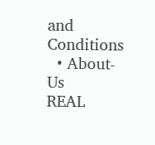and Conditions
  • About-Us
REAL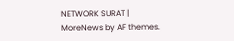NETWORK SURAT | MoreNews by AF themes.